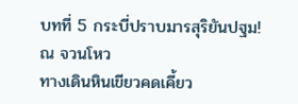บทที่ 5 กระบี่ปราบมารสุริยันปฐม!
ณ จวนโหว
ทางเดินหินเขียวคดเคี้ยว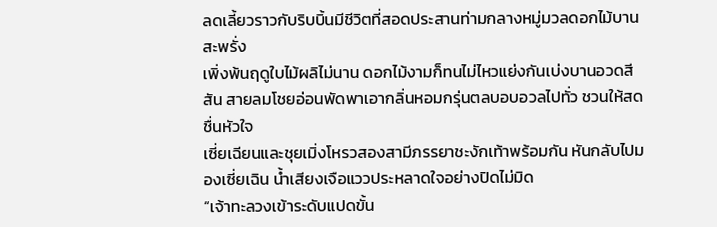ลดเลี้ยวราวกับริบบิ้นมีชีวิตที่สอดประสานท่ามกลางหมู่มวลดอกไม้บานสะพรั่ง
เพิ่งพ้นฤดูใบไม้ผลิไม่นาน ดอกไม้งามก็ทนไม่ไหวแย่งกันเบ่งบานอวดสีสัน สายลมโชยอ่อนพัดพาเอากลิ่นหอมกรุ่นตลบอบอวลไปทั่ว ชวนให้สดชื่นหัวใจ
เซี่ยเฉียนและชุยเมิ่งโหรวสองสามีภรรยาชะงักเท้าพร้อมกัน หันกลับไปมองเซี่ยเฉิน น้ำเสียงเจือแววประหลาดใจอย่างปิดไม่มิด
“เจ้าทะลวงเข้าระดับแปดขั้น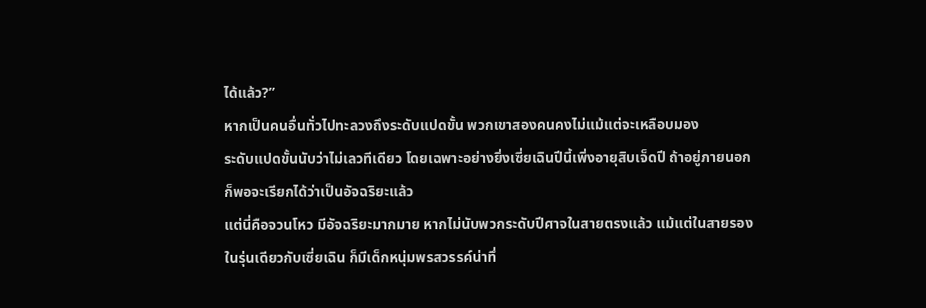ได้แล้ว?”
หากเป็นคนอื่นทั่วไปทะลวงถึงระดับแปดขั้น พวกเขาสองคนคงไม่แม้แต่จะเหลือบมอง
ระดับแปดขั้นนับว่าไม่เลวทีเดียว โดยเฉพาะอย่างยิ่งเซี่ยเฉินปีนี้เพิ่งอายุสิบเจ็ดปี ถ้าอยู่ภายนอกก็พอจะเรียกได้ว่าเป็นอัจฉริยะแล้ว
แต่นี่คือจวนโหว มีอัจฉริยะมากมาย หากไม่นับพวกระดับปีศาจในสายตรงแล้ว แม้แต่ในสายรอง ในรุ่นเดียวกับเซี่ยเฉิน ก็มีเด็กหนุ่มพรสวรรค์น่าทึ่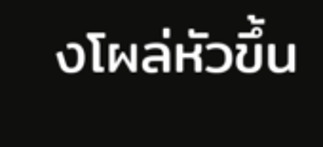งโผล่หัวขึ้น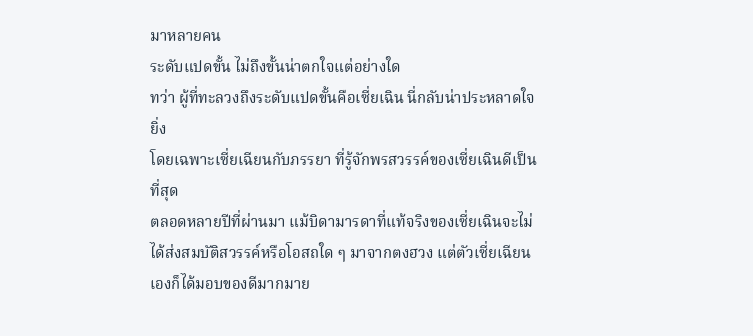มาหลายคน
ระดับแปดขั้น ไม่ถึงขั้นน่าตกใจแต่อย่างใด
ทว่า ผู้ที่ทะลวงถึงระดับแปดขั้นคือเซี่ยเฉิน นี่กลับน่าประหลาดใจยิ่ง
โดยเฉพาะเซี่ยเฉียนกับภรรยา ที่รู้จักพรสวรรค์ของเซี่ยเฉินดีเป็นที่สุด
ตลอดหลายปีที่ผ่านมา แม้บิดามารดาที่แท้จริงของเซี่ยเฉินจะไม่ได้ส่งสมบัติสวรรค์หรือโอสถใด ๆ มาจากตงฮวง แต่ตัวเซี่ยเฉียนเองก็ได้มอบของดีมากมาย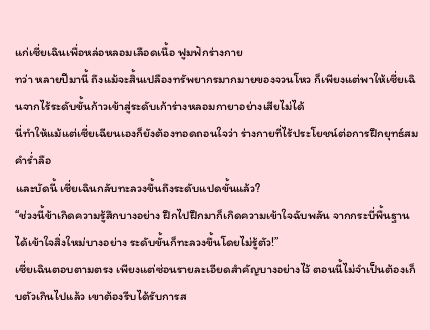แก่เซี่ยเฉินเพื่อหล่อหลอมเลือดเนื้อ ฟูมฟักร่างกาย
ทว่า หลายปีมานี้ ถึงแม้จะสิ้นเปลืองทรัพยากรมากมายของจวนโหว ก็เพียงแต่พาให้เซี่ยเฉินจากไร้ระดับขั้นก้าวเข้าสู่ระดับเก้าร่างหลอมกายาอย่างเสียไม่ได้
นี่ทำให้แม้แต่เซี่ยเฉียนเองก็ยังต้องทอดถอนใจว่า ร่างกายที่ไร้ประโยชน์ต่อการฝึกยุทธ์สมคำร่ำลือ
และบัดนี้ เซี่ยเฉินกลับทะลวงขึ้นถึงระดับแปดขั้นแล้ว?
“ช่วงนี้ข้าเกิดความรู้สึกบางอย่าง ฝึกไปฝึกมาก็เกิดความเข้าใจฉับพลัน จากกระบี่พื้นฐาน ได้เข้าใจสิ่งใหม่บางอย่าง ระดับขั้นก็ทะลวงขึ้นโดยไม่รู้ตัว!”
เซี่ยเฉินตอบตามตรง เพียงแต่ซ่อนรายละเอียดสําคัญบางอย่างไว้ ตอนนี้ไม่จำเป็นต้องเก็บตัวเกินไปแล้ว เขาต้องรีบได้รับการส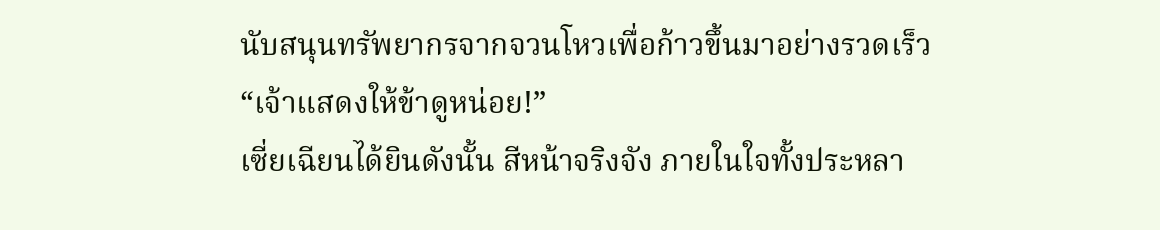นับสนุนทรัพยากรจากจวนโหวเพื่อก้าวขึ้นมาอย่างรวดเร็ว
“เจ้าแสดงให้ข้าดูหน่อย!”
เซี่ยเฉียนได้ยินดังนั้น สีหน้าจริงจัง ภายในใจทั้งประหลา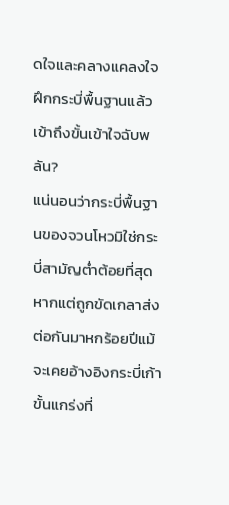ดใจและคลางแคลงใจ ฝึกกระบี่พื้นฐานแล้วเข้าถึงขั้นเข้าใจฉับพลัน?
แน่นอนว่ากระบี่พื้นฐานของจวนโหวมิใช่กระบี่สามัญต่ำต้อยที่สุด หากแต่ถูกขัดเกลาส่งต่อกันมาหกร้อยปีแม้จะเคยอ้างอิงกระบี่เก้าขั้นแกร่งที่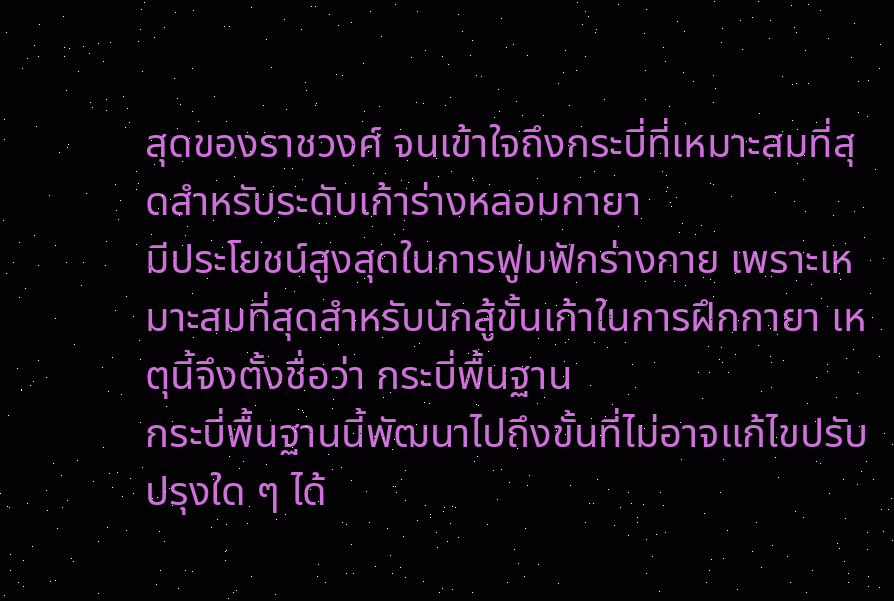สุดของราชวงศ์ จนเข้าใจถึงกระบี่ที่เหมาะสมที่สุดสำหรับระดับเก้าร่างหลอมกายา
มีประโยชน์สูงสุดในการฟูมฟักร่างกาย เพราะเหมาะสมที่สุดสำหรับนักสู้ขั้นเก้าในการฝึกกายา เหตุนี้จึงตั้งชื่อว่า กระบี่พื้นฐาน
กระบี่พื้นฐานนี้พัฒนาไปถึงขั้นที่ไม่อาจแก้ไขปรับปรุงใด ๆ ได้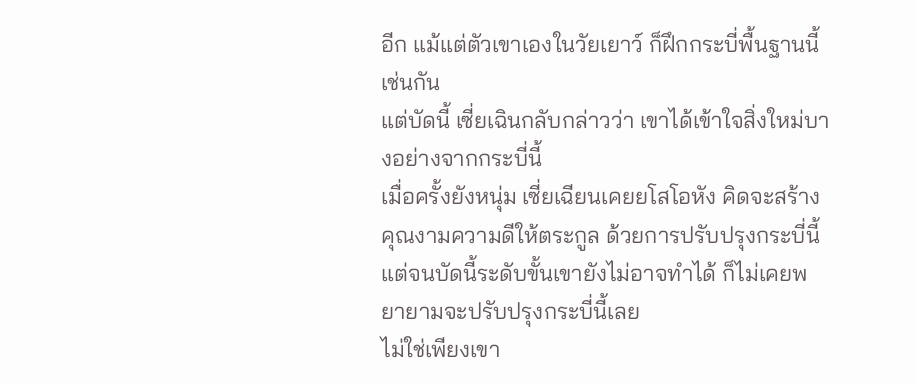อีก แม้แต่ตัวเขาเองในวัยเยาว์ ก็ฝึกกระบี่พื้นฐานนี้เช่นกัน
แต่บัดนี้ เซี่ยเฉินกลับกล่าวว่า เขาได้เข้าใจสิ่งใหม่บางอย่างจากกระบี่นี้
เมื่อครั้งยังหนุ่ม เซี่ยเฉียนเคยยโสโอหัง คิดจะสร้างคุณงามความดีให้ตระกูล ด้วยการปรับปรุงกระบี่นี้ แต่จนบัดนี้ระดับขั้นเขายังไม่อาจทำได้ ก็ไม่เคยพยายามจะปรับปรุงกระบี่นี้เลย
ไม่ใช่เพียงเขา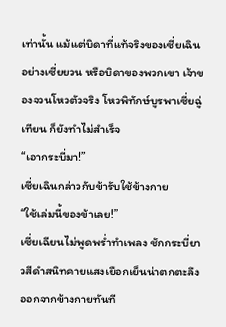เท่านั้น แม้แต่บิดาที่แท้จริงของเซี่ยเฉิน อย่างเซี่ยยวน หรือบิดาของพวกเขา เจ้าของจวนโหวตัวจริง โหวพิทักษ์บูรพาเซี่ยฉู่เทียน ก็ยังทำไม่สำเร็จ
“เอากระบี่มา!”
เซี่ยเฉินกล่าวกับข้ารับใช้ข้างกาย
“ใช้เล่มนี้ของข้าเลย!”
เซี่ยเฉียนไม่พูดพร่ำทำเพลง ชักกระบี่ยาวสีดำสนิทคายแสงเยือกเย็นน่าตกตะลึงออกจากข้างกายทันที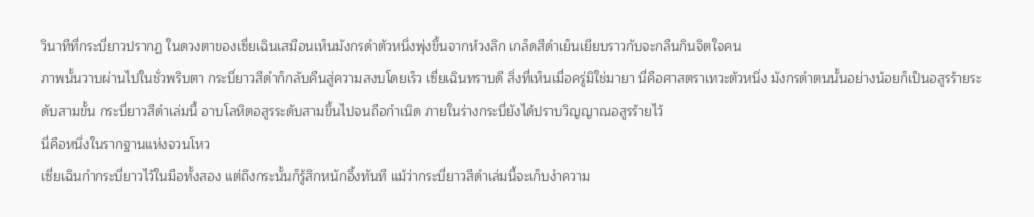วินาทีที่กระบี่ยาวปรากฏ ในดวงตาของเซี่ยเฉินเสมือนเห็นมังกรดำตัวหนึ่งพุ่งขึ้นจากห้วงลึก เกล็ดสีดำเย็นเยียบราวกับจะกลืนกินจิตใจคน
ภาพนั้นวาบผ่านไปในชั่วพริบตา กระบี่ยาวสีดำก็กลับคืนสู่ความสงบโดยเร็ว เซี่ยเฉินทราบดี สิ่งที่เห็นเมื่อครู่มิใช่มายา นี่คือศาสตราเทวะตัวหนึ่ง มังกรดำตนนั้นอย่างน้อยก็เป็นอสูรร้ายระดับสามขั้น กระบี่ยาวสีดำเล่มนี้ อาบโลหิตอสูรระดับสามขึ้นไปจนถือกำเนิด ภายในร่างกระบี่ยังได้ปราบวิญญาณอสูรร้ายไว้
นี่คือหนึ่งในรากฐานแห่งจวนโหว
เซี่ยเฉินกำกระบี่ยาวไว้ในมือทั้งสอง แต่ถึงกระนั้นก็รู้สึกหนักอึ้งทันที แม้ว่ากระบี่ยาวสีดำเล่มนี้จะเก็บงำความ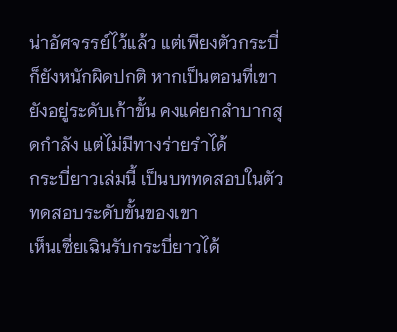น่าอัศจรรย์ไว้แล้ว แต่เพียงตัวกระบี่ก็ยังหนักผิดปกติ หากเป็นตอนที่เขายังอยู่ระดับเก้าขั้น คงแค่ยกลำบากสุดกำลัง แต่ไม่มีทางร่ายรำได้
กระบี่ยาวเล่มนี้ เป็นบททดสอบในตัว ทดสอบระดับขั้นของเขา
เห็นเซี่ยเฉินรับกระบี่ยาวได้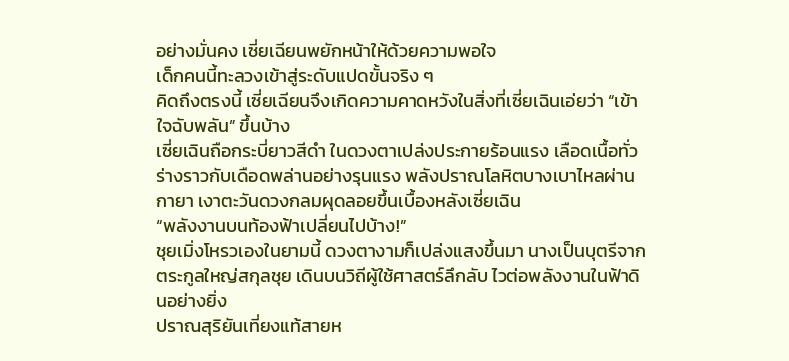อย่างมั่นคง เซี่ยเฉียนพยักหน้าให้ด้วยความพอใจ
เด็กคนนี้ทะลวงเข้าสู่ระดับแปดขั้นจริง ๆ
คิดถึงตรงนี้ เซี่ยเฉียนจึงเกิดความคาดหวังในสิ่งที่เซี่ยเฉินเอ่ยว่า “เข้าใจฉับพลัน” ขึ้นบ้าง
เซี่ยเฉินถือกระบี่ยาวสีดำ ในดวงตาเปล่งประกายร้อนแรง เลือดเนื้อทั่วร่างราวกับเดือดพล่านอย่างรุนแรง พลังปราณโลหิตบางเบาไหลผ่านกายา เงาตะวันดวงกลมผุดลอยขึ้นเบื้องหลังเซี่ยเฉิน
“พลังงานบนท้องฟ้าเปลี่ยนไปบ้าง!”
ชุยเมิ่งโหรวเองในยามนี้ ดวงตางามก็เปล่งแสงขึ้นมา นางเป็นบุตรีจากตระกูลใหญ่สกุลชุย เดินบนวิถีผู้ใช้ศาสตร์ลึกลับ ไวต่อพลังงานในฟ้าดินอย่างยิ่ง
ปราณสุริยันเที่ยงแท้สายห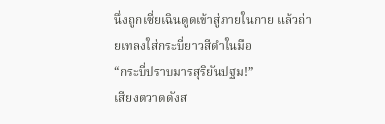นึ่งถูกเซี่ยเฉินดูดเข้าสู่ภายในกาย แล้วถ่ายเทลงใส่กระบี่ยาวสีดำในมือ
“กระบี่ปราบมารสุริยันปฐม!”
เสียงตวาดดังส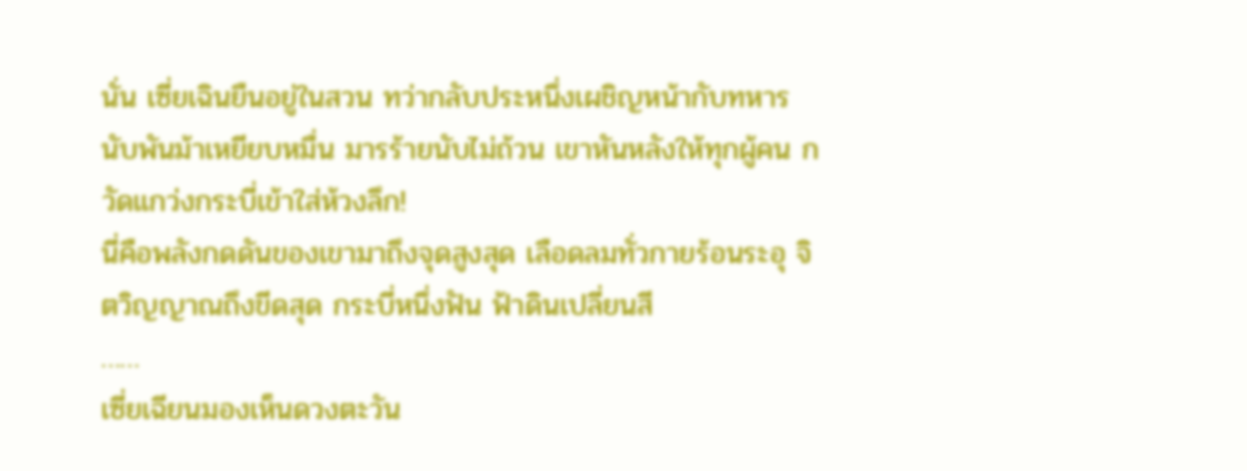นั่น เซี่ยเฉินยืนอยู่ในสวน ทว่ากลับประหนึ่งเผชิญหน้ากับทหารนับพันม้าเหยียบหมื่น มารร้ายนับไม่ถ้วน เขาหันหลังให้ทุกผู้คน กวัดแกว่งกระบี่เข้าใส่ห้วงลึก!
นี่คือพลังกดดันของเขามาถึงจุดสูงสุด เลือดลมทั่วกายร้อนระอุ จิตวิญญาณถึงขีดสุด กระบี่หนึ่งฟัน ฟ้าดินเปลี่ยนสี
……
เซี่ยเฉียนมองเห็นดวงตะวัน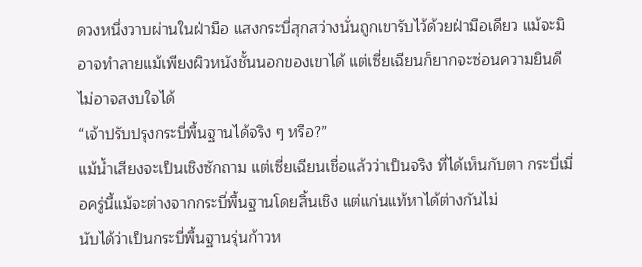ดวงหนึ่งวาบผ่านในฝ่ามือ แสงกระบี่สุกสว่างนั่นถูกเขารับไว้ด้วยฝ่ามือเดียว แม้จะมิอาจทำลายแม้เพียงผิวหนังชั้นนอกของเขาได้ แต่เซี่ยเฉียนก็ยากจะซ่อนความยินดี ไม่อาจสงบใจได้
“เจ้าปรับปรุงกระบี่พื้นฐานได้จริง ๆ หรือ?”
แม้น้ำเสียงจะเป็นเชิงซักถาม แต่เซี่ยเฉียนเชื่อแล้วว่าเป็นจริง ที่ได้เห็นกับตา กระบี่เมื่อครู่นี้แม้จะต่างจากกระบี่พื้นฐานโดยสิ้นเชิง แต่แก่นแท้หาได้ต่างกันไม่
นับได้ว่าเป็นกระบี่พื้นฐานรุ่นก้าวห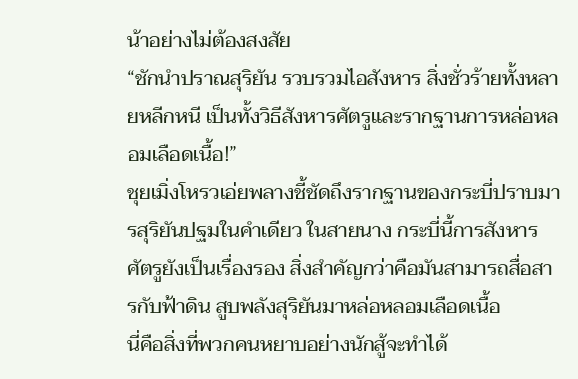น้าอย่างไม่ต้องสงสัย
“ชักนำปราณสุริยัน รวบรวมไอสังหาร สิ่งชั่วร้ายทั้งหลายหลีกหนี เป็นทั้งวิธีสังหารศัตรูและรากฐานการหล่อหลอมเลือดเนื้อ!”
ชุยเมิ่งโหรวเอ่ยพลางชี้ชัดถึงรากฐานของกระบี่ปราบมารสุริยันปฐมในคำเดียว ในสายนาง กระบี่นี้การสังหารศัตรูยังเป็นเรื่องรอง สิ่งสำคัญกว่าคือมันสามารถสื่อสารกับฟ้าดิน สูบพลังสุริยันมาหล่อหลอมเลือดเนื้อ
นี่คือสิ่งที่พวกคนหยาบอย่างนักสู้จะทำได้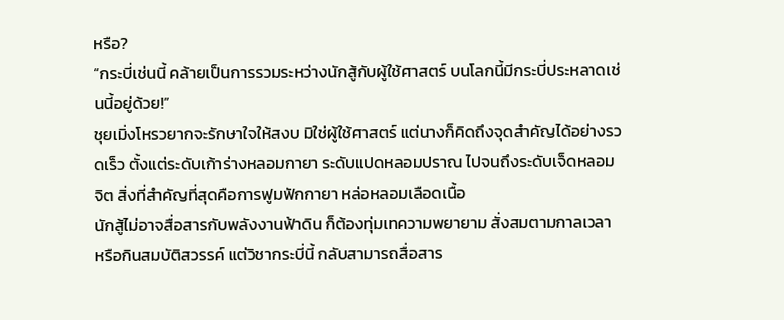หรือ?
“กระบี่เช่นนี้ คล้ายเป็นการรวมระหว่างนักสู้กับผู้ใช้ศาสตร์ บนโลกนี้มีกระบี่ประหลาดเช่นนี้อยู่ด้วย!”
ชุยเมิ่งโหรวยากจะรักษาใจให้สงบ มิใช่ผู้ใช้ศาสตร์ แต่นางก็คิดถึงจุดสำคัญได้อย่างรวดเร็ว ตั้งแต่ระดับเก้าร่างหลอมกายา ระดับแปดหลอมปราณ ไปจนถึงระดับเจ็ดหลอมจิต สิ่งที่สำคัญที่สุดคือการฟูมฟักกายา หล่อหลอมเลือดเนื้อ
นักสู้ไม่อาจสื่อสารกับพลังงานฟ้าดิน ก็ต้องทุ่มเทความพยายาม สั่งสมตามกาลเวลา หรือกินสมบัติสวรรค์ แต่วิชากระบี่นี้ กลับสามารถสื่อสาร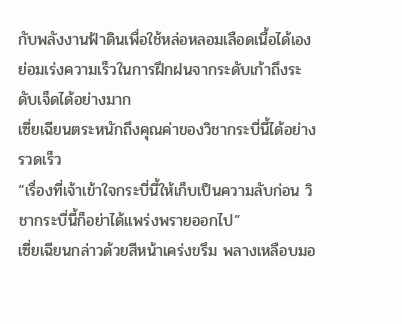กับพลังงานฟ้าดินเพื่อใช้หล่อหลอมเลือดเนื้อได้เอง ย่อมเร่งความเร็วในการฝึกฝนจากระดับเก้าถึงระดับเจ็ดได้อย่างมาก
เซี่ยเฉียนตระหนักถึงคุณค่าของวิชากระบี่นี้ได้อย่างรวดเร็ว
“เรื่องที่เจ้าเข้าใจกระบี่นี้ให้เก็บเป็นความลับก่อน วิชากระบี่นี้ก็อย่าได้แพร่งพรายออกไป”
เซี่ยเฉียนกล่าวด้วยสีหน้าเคร่งขรึม พลางเหลือบมอ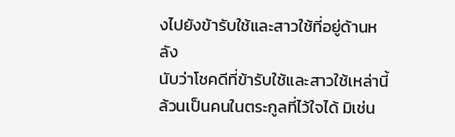งไปยังข้ารับใช้และสาวใช้ที่อยู่ด้านหลัง
นับว่าโชคดีที่ข้ารับใช้และสาวใช้เหล่านี้ล้วนเป็นคนในตระกูลที่ไว้ใจได้ มิเช่น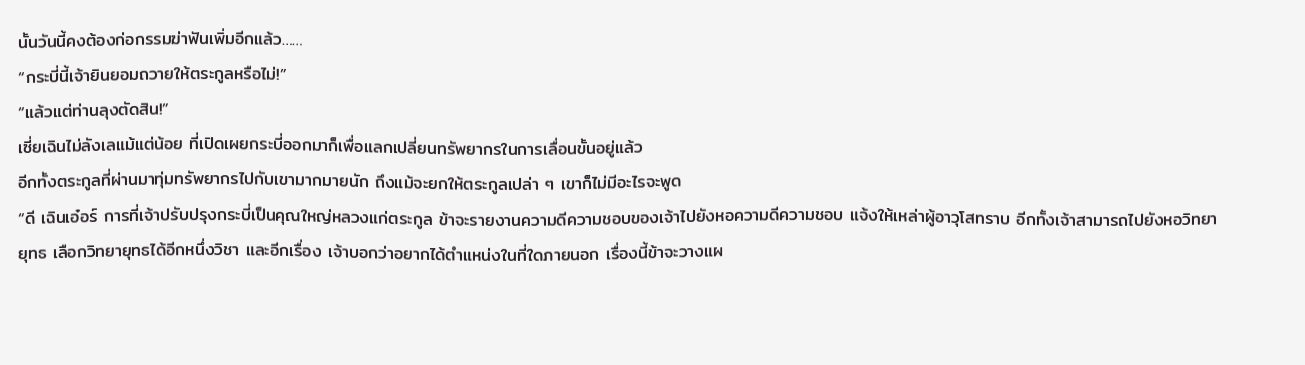นั้นวันนี้คงต้องก่อกรรมฆ่าฟันเพิ่มอีกแล้ว……
“กระบี่นี้เจ้ายินยอมถวายให้ตระกูลหรือไม่!”
“แล้วแต่ท่านลุงตัดสิน!”
เซี่ยเฉินไม่ลังเลแม้แต่น้อย ที่เปิดเผยกระบี่ออกมาก็เพื่อแลกเปลี่ยนทรัพยากรในการเลื่อนขั้นอยู่แล้ว
อีกทั้งตระกูลที่ผ่านมาทุ่มทรัพยากรไปกับเขามากมายนัก ถึงแม้จะยกให้ตระกูลเปล่า ๆ เขาก็ไม่มีอะไรจะพูด
“ดี เฉินเอ๋อร์ การที่เจ้าปรับปรุงกระบี่เป็นคุณใหญ่หลวงแก่ตระกูล ข้าจะรายงานความดีความชอบของเจ้าไปยังหอความดีความชอบ แจ้งให้เหล่าผู้อาวุโสทราบ อีกทั้งเจ้าสามารถไปยังหอวิทยายุทธ เลือกวิทยายุทธได้อีกหนึ่งวิชา และอีกเรื่อง เจ้าบอกว่าอยากได้ตำแหน่งในที่ใดภายนอก เรื่องนี้ข้าจะวางแผ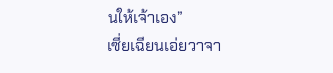นให้เจ้าเอง”
เซี่ยเฉียนเอ่ยวาจา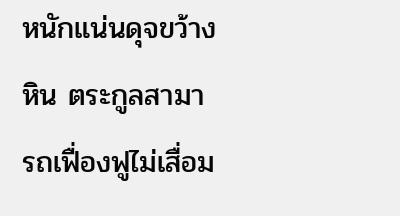หนักแน่นดุจขว้างหิน ตระกูลสามารถเฟื่องฟูไม่เสื่อม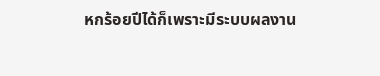หกร้อยปีได้ก็เพราะมีระบบผลงาน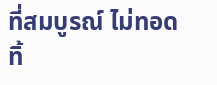ที่สมบูรณ์ ไม่ทอดทิ้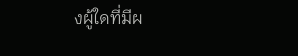งผู้ใดที่มีผ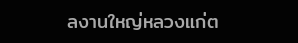ลงานใหญ่หลวงแก่ต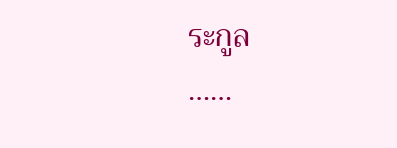ระกูล
……